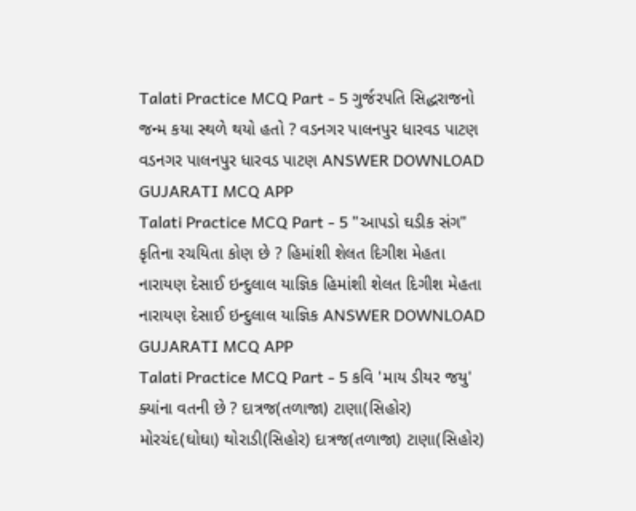Talati Practice MCQ Part - 5 ગુર્જરપતિ સિદ્ધરાજનો જન્મ કયા સ્થળે થયો હતો ? વડનગર પાલનપુર ધારવડ પાટણ વડનગર પાલનપુર ધારવડ પાટણ ANSWER DOWNLOAD GUJARATI MCQ APP
Talati Practice MCQ Part - 5 "આપડો ઘડીક સંગ" કૃતિના રચયિતા કોણ છે ? હિમાંશી શેલત દિગીશ મેહતા નારાયણ દેસાઈ ઇન્દુલાલ યાજ્ઞિક હિમાંશી શેલત દિગીશ મેહતા નારાયણ દેસાઈ ઇન્દુલાલ યાજ્ઞિક ANSWER DOWNLOAD GUJARATI MCQ APP
Talati Practice MCQ Part - 5 કવિ 'માય ડીયર જયુ' ક્યાંના વતની છે ? દાત્રજ(તળાજા) ટાણા(સિહોર) મોરચંદ(ઘોઘા) થોરાડી(સિહોર) દાત્રજ(તળાજા) ટાણા(સિહોર)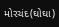મોરચંદ(ઘોઘા)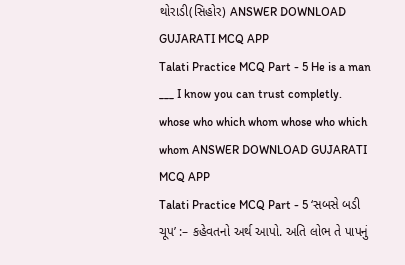થોરાડી(સિહોર) ANSWER DOWNLOAD GUJARATI MCQ APP
Talati Practice MCQ Part - 5 He is a man ___ I know you can trust completly. whose who which whom whose who which whom ANSWER DOWNLOAD GUJARATI MCQ APP
Talati Practice MCQ Part - 5 ‘સબસે બડી ચૂપ’ :– કહેવતનો અર્થ આપો. અતિ લોભ તે પાપનું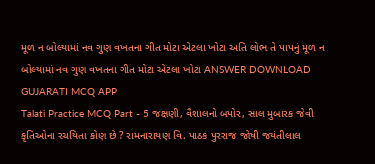મૂળ ન બોલ્યામાં નવ ગુણ વખતના ગીત મોટા એટલા ખોટા અતિ લોભ તે પાપનું મૂળ ન બોલ્યામાં નવ ગુણ વખતના ગીત મોટા એટલા ખોટા ANSWER DOWNLOAD GUJARATI MCQ APP
Talati Practice MCQ Part - 5 જક્ષણી, વૈશાલનો બપોર, સાલ મુબારક જેવી કૃતિઓના રચયિતા કોણ છે ? રામનારાયણ વિ. પાઠક પુરરાજ જોષી જયંતીલાલ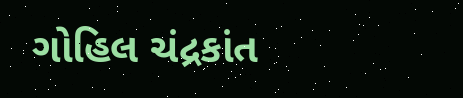ગોહિલ ચંદ્રકાંત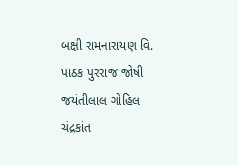બક્ષી રામનારાયણ વિ. પાઠક પુરરાજ જોષી જયંતીલાલ ગોહિલ ચંદ્રકાંત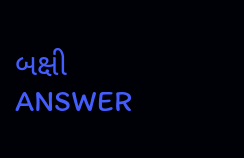બક્ષી ANSWER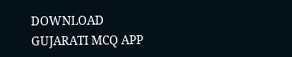DOWNLOAD GUJARATI MCQ APP